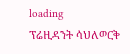loading
ፕሬዚዳንት ሳህለወርቅ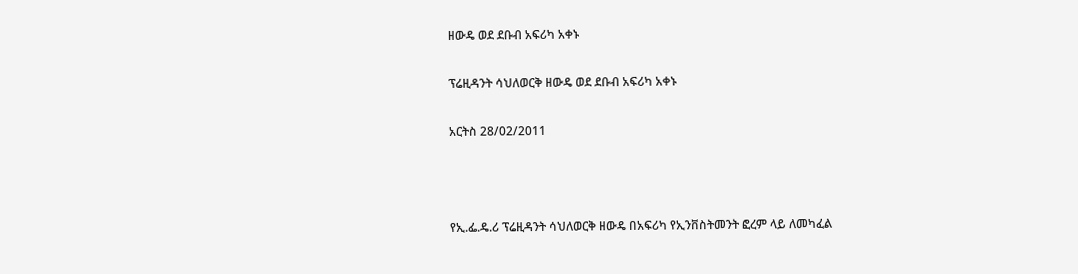ዘውዴ ወደ ደቡብ አፍሪካ አቀኑ

ፕሬዚዳንት ሳህለወርቅ ዘውዴ ወደ ደቡብ አፍሪካ አቀኑ

አርትስ 28/02/2011



የኢ.ፌ.ዴ.ሪ ፕሬዚዳንት ሳህለወርቅ ዘውዴ በአፍሪካ የኢንቨስትመንት ፎረም ላይ ለመካፈል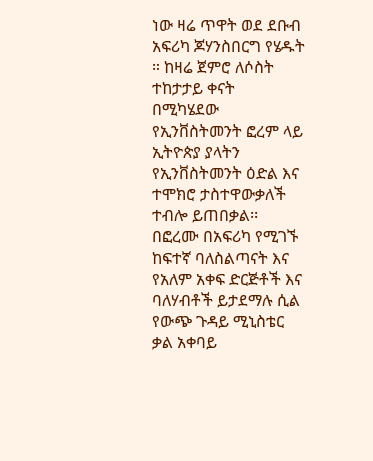ነው ዛሬ ጥዋት ወደ ደቡብ አፍሪካ ጆሃንስበርግ የሄዱት ። ከዛሬ ጀምሮ ለሶስት ተከታታይ ቀናት በሚካሄደው የኢንቨስትመንት ፎረም ላይ ኢትዮጵያ ያላትን የኢንቨስትመንት ዕድል እና ተሞክሮ ታስተዋውቃለች ተብሎ ይጠበቃል፡፡ በፎረሙ በአፍሪካ የሚገኙ ከፍተኛ ባለስልጣናት እና የአለም አቀፍ ድርጅቶች እና ባለሃብቶች ይታደማሉ ሲል የውጭ ጉዳይ ሚኒስቴር ቃል አቀባይ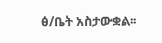ፅ/ቤት አስታውቋል፡፡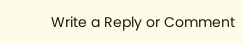Write a Reply or Comment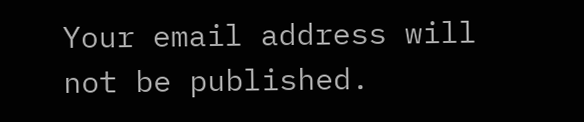Your email address will not be published.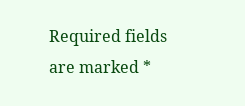Required fields are marked *